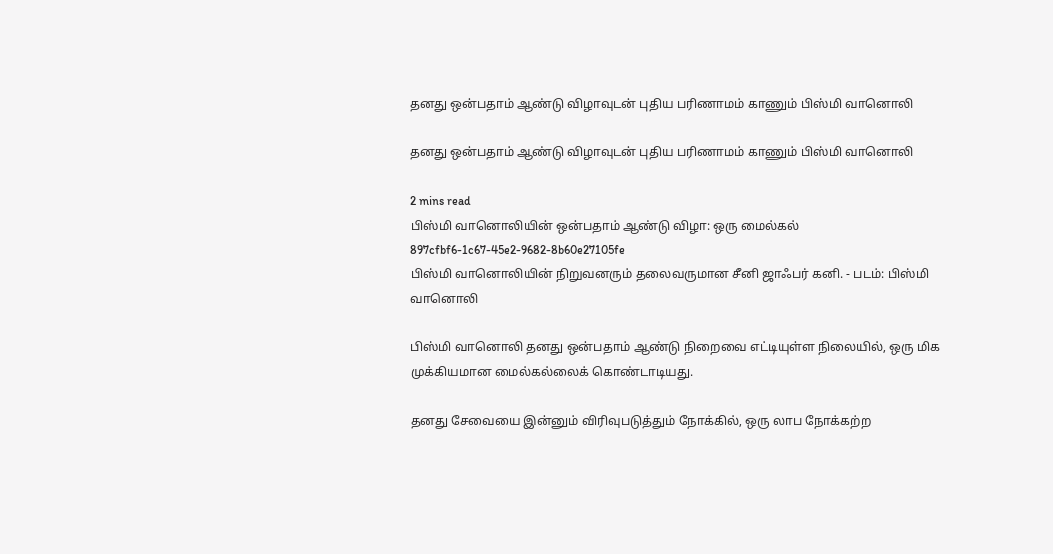தனது ஒன்பதாம் ஆண்டு விழாவுடன் புதிய பரிணாமம் காணும் பிஸ்மி வானொலி

தனது ஒன்பதாம் ஆண்டு விழாவுடன் புதிய பரிணாமம் காணும் பிஸ்மி வானொலி

2 mins read
பிஸ்மி வானொலியின் ஒன்பதாம் ஆண்டு விழா: ஒரு மைல்கல்
897cfbf6-1c67-45e2-9682-8b60e27105fe
பிஸ்மி வானொலியின் நிறுவனரும் தலைவருமான சீனி ஜாஃபர் கனி. - படம்: பிஸ்மி வானொலி

பிஸ்மி வானொலி தனது ஒன்பதாம் ஆண்டு நிறைவை எட்டியுள்ள நிலையில், ஒரு மிக முக்கியமான மைல்கல்லைக் கொண்டாடியது.

தனது சேவையை இன்னும் விரிவுபடுத்தும் நோக்கில், ஒரு லாப நோக்கற்ற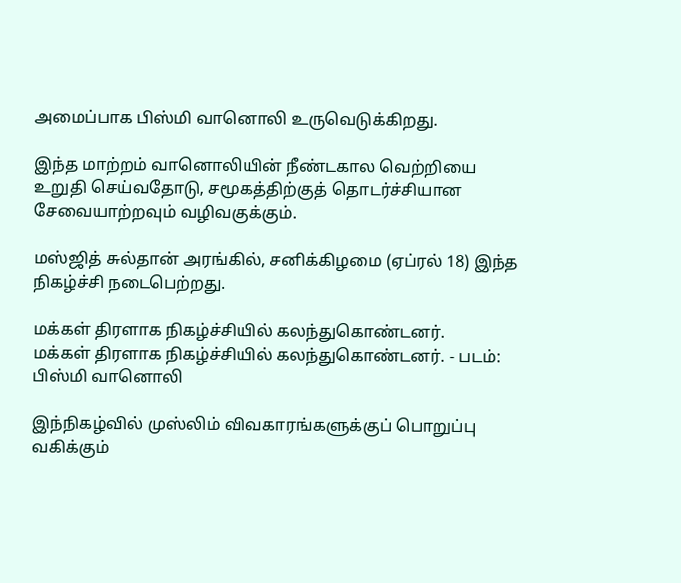அமைப்பாக பிஸ்மி வானொலி உருவெடுக்கிறது.

இந்த மாற்றம் வானொலியின் நீண்டகால வெற்றியை உறுதி செய்வதோடு, சமூகத்திற்குத் தொடர்ச்சியான சேவையாற்றவும் வழிவகுக்கும்.

மஸ்ஜித் சுல்தான் அரங்கில், சனிக்கிழமை (ஏப்ரல் 18) இந்த நிகழ்ச்சி நடைபெற்றது.

மக்கள் திரளாக நிகழ்ச்சியில் கலந்துகொண்டனர்.
மக்கள் திரளாக நிகழ்ச்சியில் கலந்துகொண்டனர். - படம்: பிஸ்மி வானொலி

இந்நிகழ்வில் முஸ்லிம் விவகாரங்களுக்குப் பொறுப்பு வகிக்கும்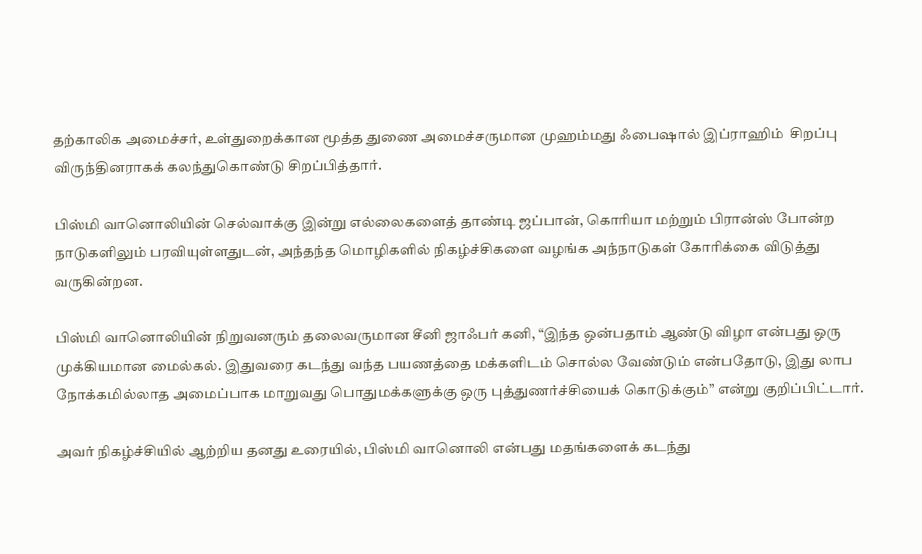தற்காலிக அமைச்சர், உள்துறைக்கான மூத்த துணை அமைச்சருமான முஹம்மது ஃபைஷால் இப்ராஹிம்  சிறப்பு விருந்தினராகக் கலந்துகொண்டு சிறப்பித்தார்.

பிஸ்மி வானொலியின் செல்வாக்கு இன்று எல்லைகளைத் தாண்டி ஜப்பான், கொரியா மற்றும் பிரான்ஸ் போன்ற நாடுகளிலும் பரவியுள்ளதுடன், அந்தந்த மொழிகளில் நிகழ்ச்சிகளை வழங்க அந்நாடுகள் கோரிக்கை விடுத்து வருகின்றன.

பிஸ்மி வானொலியின் நிறுவனரும் தலைவருமான சீனி ஜாஃபர் கனி, “இந்த ஒன்பதாம் ஆண்டு விழா என்பது ஒரு முக்கியமான மைல்கல். இதுவரை கடந்து வந்த பயணத்தை மக்களிடம் சொல்ல வேண்டும் என்பதோடு, இது லாப நோக்கமில்லாத அமைப்பாக மாறுவது பொதுமக்களுக்கு ஒரு புத்துணர்ச்சியைக் கொடுக்கும்” என்று குறிப்பிட்டார்.

அவர் நிகழ்ச்சியில் ஆற்றிய தனது உரையில், பிஸ்மி வானொலி என்பது மதங்களைக் கடந்து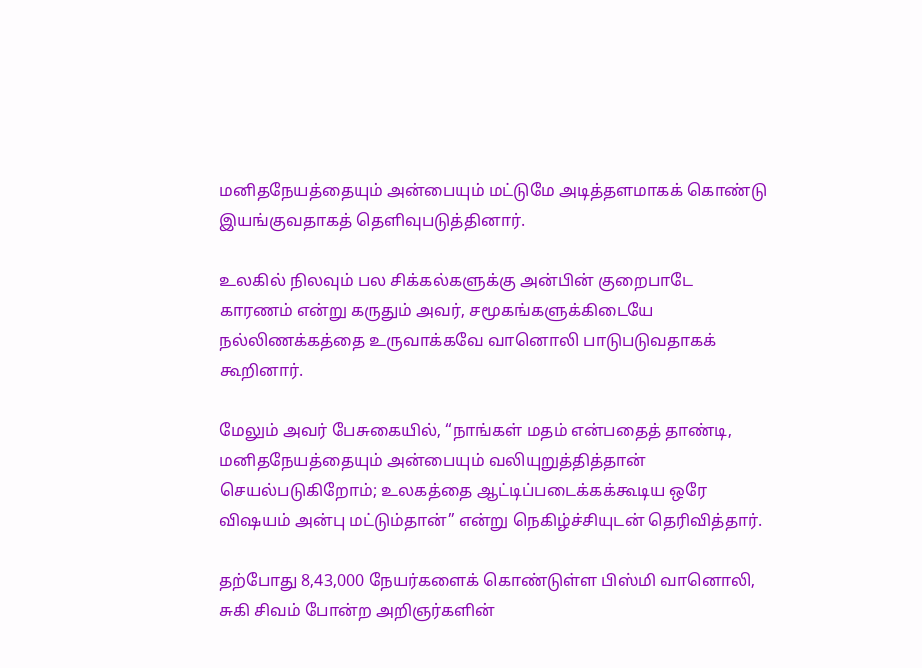மனிதநேயத்தையும் அன்பையும் மட்டுமே அடித்தளமாகக் கொண்டு இயங்குவதாகத் தெளிவுபடுத்தினார்.

உலகில் நிலவும் பல சிக்கல்களுக்கு அன்பின் குறைபாடே காரணம் என்று கருதும் அவர், சமூகங்களுக்கிடையே நல்லிணக்கத்தை உருவாக்கவே வானொலி பாடுபடுவதாகக் கூறினார்.

மேலும் அவர் பேசுகையில், “நாங்கள் மதம் என்பதைத் தாண்டி, மனிதநேயத்தையும் அன்பையும் வலியுறுத்தித்தான் செயல்படுகிறோம்; உலகத்தை ஆட்டிப்படைக்கக்கூடிய ஒரே விஷயம் அன்பு மட்டும்தான்” என்று நெகிழ்ச்சியுடன் தெரிவித்தார்.

தற்போது 8,43,000 நேயர்களைக் கொண்டுள்ள பிஸ்மி வானொலி, சுகி சிவம் போன்ற அறிஞர்களின்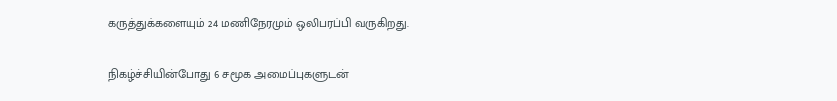கருத்துக்களையும் 24 மணிநேரமும் ஒலிபரப்பி வருகிறது.

நிகழ்ச்சியின்போது 6 சமூக அமைப்புகளுடன்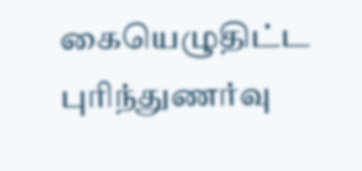கையெழுதிட்ட புரிந்துணர்வு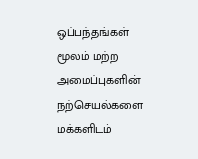ஒப்பந்தங்கள் மூலம் மற்ற அமைப்புகளின் நற்செயல்களை மக்களிடம்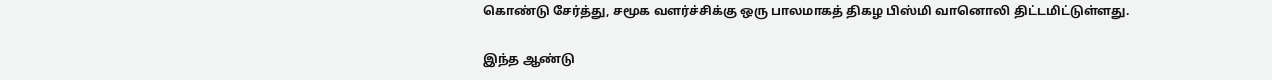கொண்டு சேர்த்து, சமூக வளர்ச்சிக்கு ஒரு பாலமாகத் திகழ பிஸ்மி வானொலி திட்டமிட்டுள்ளது.

இந்த ஆண்டு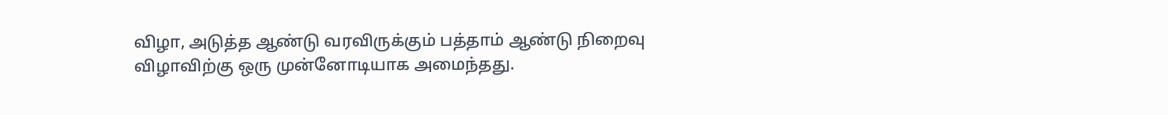விழா, அடுத்த ஆண்டு வரவிருக்கும் பத்தாம் ஆண்டு நிறைவு விழாவிற்கு ஒரு முன்னோடியாக அமைந்தது.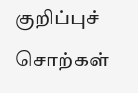குறிப்புச் சொற்கள்